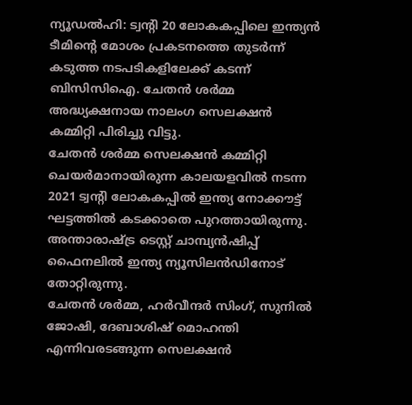ന്യൂഡൽഹി: ട്വന്റി 20 ലോകകപ്പിലെ ഇന്ത്യൻ ടീമിന്റെ മോശം പ്രകടനത്തെ തുടർന്ന് കടുത്ത നടപടികളിലേക്ക് കടന്ന് ബിസിസിഐ. ചേതൻ ശർമ്മ അദ്ധ്യക്ഷനായ നാലംഗ സെലക്ഷൻ കമ്മിറ്റി പിരിച്ചു വിട്ടു.
ചേതൻ ശർമ്മ സെലക്ഷൻ കമ്മിറ്റി ചെയർമാനായിരുന്ന കാലയളവിൽ നടന്ന 2021 ട്വന്റി ലോകകപ്പിൽ ഇന്ത്യ നോക്കൗട്ട് ഘട്ടത്തിൽ കടക്കാതെ പുറത്തായിരുന്നു. അന്താരാഷ്ട്ര ടെസ്റ്റ് ചാമ്പ്യൻഷിപ്പ് ഫൈനലിൽ ഇന്ത്യ ന്യൂസിലൻഡിനോട് തോറ്റിരുന്നു.
ചേതൻ ശർമ്മ, ഹർവീന്ദർ സിംഗ്, സുനിൽ ജോഷി, ദേബാശിഷ് മൊഹന്തി എന്നിവരടങ്ങുന്ന സെലക്ഷൻ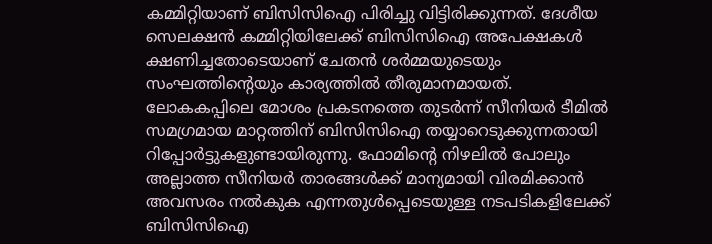കമ്മിറ്റിയാണ് ബിസിസിഐ പിരിച്ചു വിട്ടിരിക്കുന്നത്. ദേശീയ സെലക്ഷൻ കമ്മിറ്റിയിലേക്ക് ബിസിസിഐ അപേക്ഷകൾ ക്ഷണിച്ചതോടെയാണ് ചേതൻ ശർമ്മയുടെയും സംഘത്തിന്റെയും കാര്യത്തിൽ തീരുമാനമായത്.
ലോകകപ്പിലെ മോശം പ്രകടനത്തെ തുടർന്ന് സീനിയർ ടീമിൽ സമഗ്രമായ മാറ്റത്തിന് ബിസിസിഐ തയ്യാറെടുക്കുന്നതായി റിപ്പോർട്ടുകളുണ്ടായിരുന്നു. ഫോമിന്റെ നിഴലിൽ പോലും അല്ലാത്ത സീനിയർ താരങ്ങൾക്ക് മാന്യമായി വിരമിക്കാൻ അവസരം നൽകുക എന്നതുൾപ്പെടെയുള്ള നടപടികളിലേക്ക് ബിസിസിഐ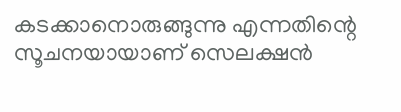കടക്കാനൊരുങ്ങുന്നു എന്നതിന്റെ സൂചനയായാണ് സെലക്ഷൻ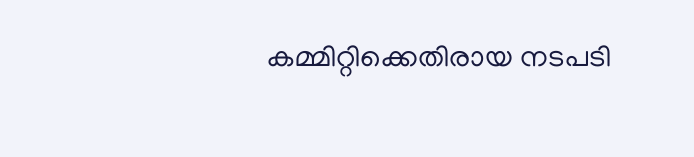കമ്മിറ്റിക്കെതിരായ നടപടി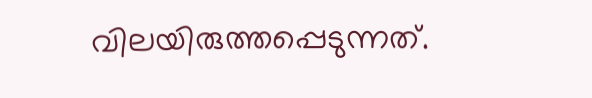വിലയിരുത്തപ്പെടുന്നത്.